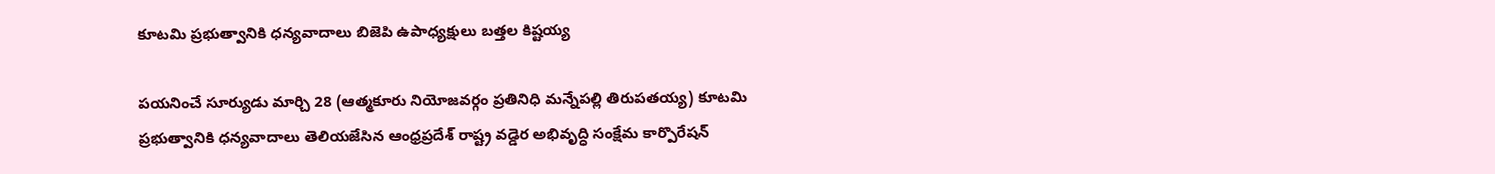కూటమి ప్రభుత్వానికి ధన్యవాదాలు బిజెపి ఉపాధ్యక్షులు బత్తల కిష్టయ్య

పయనించే సూర్యుడు మార్చి 28 (ఆత్మకూరు నియోజవర్గం ప్రతినిధి మన్నేపల్లి తిరుపతయ్య) కూటమి ప్రభుత్వానికి ధన్యవాదాలు తెలియజేసిన ఆంధ్రప్రదేశ్ రాష్ట్ర వడ్డెర అభివృద్ధి సంక్షేమ కార్పొరేషన్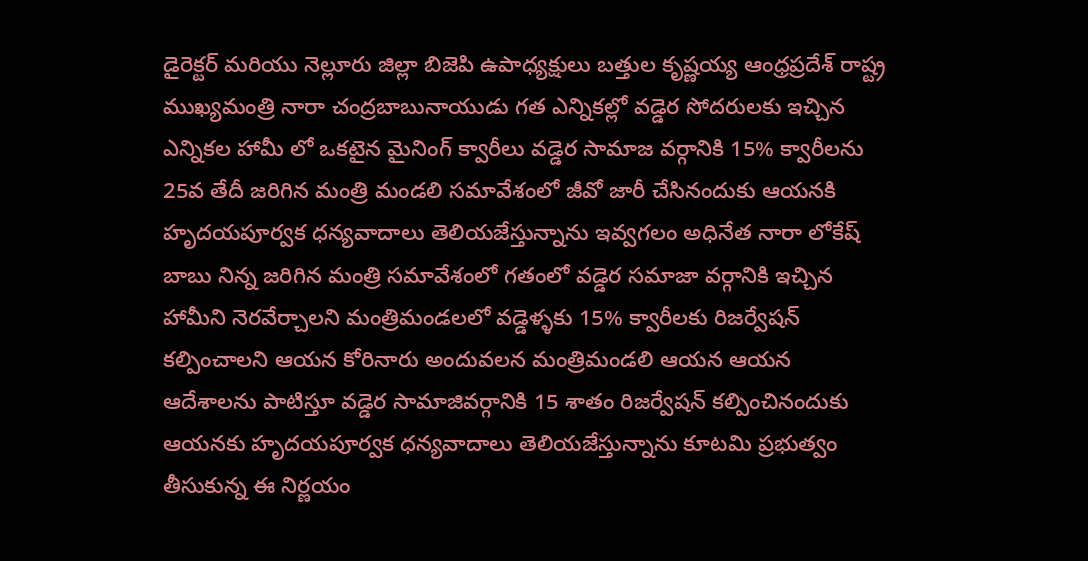డైరెక్టర్ మరియు నెల్లూరు జిల్లా బిజెపి ఉపాధ్యక్షులు బత్తుల కృష్ణయ్య ఆంధ్రప్రదేశ్ రాష్ట్ర ముఖ్యమంత్రి నారా చంద్రబాబునాయుడు గత ఎన్నికల్లో వడ్డెర సోదరులకు ఇచ్చిన ఎన్నికల హామీ లో ఒకటైన మైనింగ్ క్వారీలు వడ్డెర సామాజ వర్గానికి 15% క్వారీలను 25వ తేదీ జరిగిన మంత్రి మండలి సమావేశంలో జీవో జారీ చేసినందుకు ఆయనకి హృదయపూర్వక ధన్యవాదాలు తెలియజేస్తున్నాను ఇవ్వగలం అధినేత నారా లోకేష్ బాబు నిన్న జరిగిన మంత్రి సమావేశంలో గతంలో వడ్డెర సమాజా వర్గానికి ఇచ్చిన హామీని నెరవేర్చాలని మంత్రిమండలలో వడ్డెళ్ళకు 15% క్వారీలకు రిజర్వేషన్ కల్పించాలని ఆయన కోరినారు అందువలన మంత్రిమండలి ఆయన ఆయన ఆదేశాలను పాటిస్తూ వడ్డెర సామాజివర్గానికి 15 శాతం రిజర్వేషన్ కల్పించినందుకు ఆయనకు హృదయపూర్వక ధన్యవాదాలు తెలియజేస్తున్నాను కూటమి ప్రభుత్వం తీసుకున్న ఈ నిర్ణయం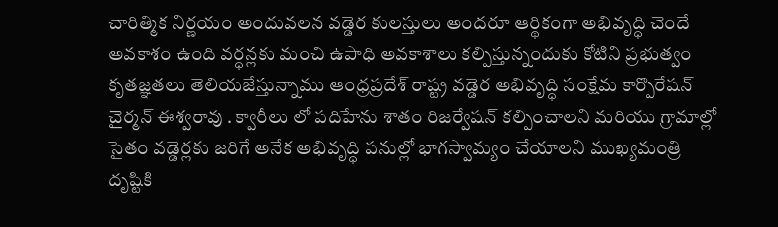చారిత్మిక నిర్ణయం అందువలన వడ్డెర కులస్తులు అందరూ ఆర్థికంగా అభివృద్ధి చెందే అవకాశం ఉంది వర్ధన్లకు మంచి ఉపాధి అవకాశాలు కల్పిస్తున్నందుకు కోటిని ప్రభుత్వం కృతజ్ఞతలు తెలియజేస్తున్నాము ఆంధ్రప్రదేశ్ రాష్ట్ర వడ్డెర అభివృద్ధి సంక్షేమ కార్పొరేషన్ చైర్మన్ ఈశ్వరావు . క్వారీలు లో పదిహేను శాతం రిజర్వేషన్ కల్పించాలని మరియు గ్రామాల్లో సైతం వడ్డెర్లకు జరిగే అనేక అభివృద్ధి పనుల్లో భాగస్వామ్యం చేయాలని ముఖ్యమంత్రి దృష్టికి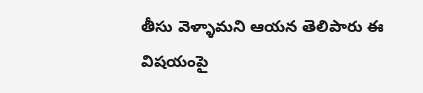తీసు వెళ్ళామని ఆయన తెలిపారు ఈ విషయంపై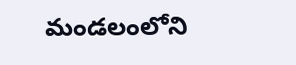మండలంలోని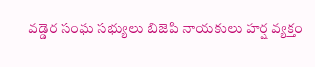వడ్డెర సంఘ సభ్యులు బిజెపి నాయకులు హర్ష వ్యక్తం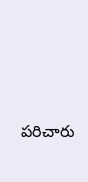పరిచారు